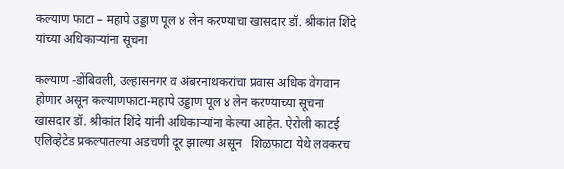कल्याण फाटा – महापे उड्डाण पूल ४ लेन करण्याचा खासदार डॉ. श्रीकांत शिंदे यांच्या अधिकाऱ्यांना सूचना

कल्याण -डोंबिवली, उल्हासनगर व अंबरनाथकरांचा प्रवास अधिक वेगवान होणार असून कल्याणफाटा-महापे उड्डाण पूल ४ लेन करण्याच्या सूचना खासदार डॉ. श्रीकांत शिंदे यांनी अधिकाऱ्यांना केल्या आहेत. ऐरोली काटई एलिव्हेटेड प्रकल्पातल्या अडचणी दूर झाल्या असून   शिळफाटा येथे लवकरच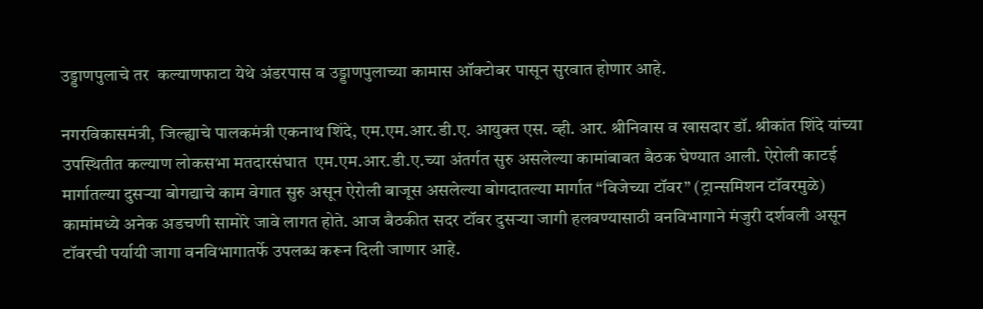उड्डाणपुलाचे तर  कल्याणफाटा येथे अंडरपास व उड्डाणपुलाच्या कामास ऑक्टोबर पासून सुरवात होणार आहे.

नगरविकासमंत्री, जिल्ह्याचे पालकमंत्री एकनाथ शिंदे, एम.एम.आर.डी.ए. आयुक्त एस. व्ही. आर. श्रीनिवास व खासदार डॉ. श्रीकांत शिंदे यांच्या उपस्थितीत कल्याण लोकसभा मतदारसंघात  एम.एम.आर.डी.ए.च्या अंतर्गत सुरु असलेल्या कामांबाबत बैठक घेण्यात आली. ऐरोली काटई मार्गातल्या दुसऱ्या बोगद्याचे काम वेगात सुरु असून ऐरोली बाजूस असलेल्या बोगदातल्या मार्गात “विजेच्या टॉवर” (ट्रान्समिशन टॉवरमुळे) कामांमध्ये अनेक अडचणी सामोरे जावे लागत होते. आज बैठकीत सदर टॉवर दुसऱ्या जागी हलवण्यासाठी वनविभागाने मंजुरी दर्शवली असून टॉवरची पर्यायी जागा वनविभागातर्फे उपलब्ध करून दिली जाणार आहे.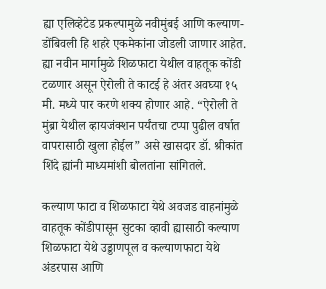ह्या एलिव्हेटेड प्रकल्पामुळे नवीमुंबई आणि कल्याण-डोंबिवली हि शहरे एकमेकांना जोडली जाणार आहेत. ह्या नवीन मार्गामुळे शिळफाटा येथील वाहतूक कोंडी टळणार असून ऐरोली ते काटई हे अंतर अवघ्या १५ मी. मध्ये पार करणे शक्य होणार आहे. “ऐरोली ते मुंब्रा येथील व्हायजंक्शन पर्यंतचा टप्पा पुढील वर्षात वापरासाठी खुला होईल” असे खासदार डॉ. श्रीकांत शिंदे ह्यांनी माध्यमांशी बोलतांना सांगितले.

कल्याण फाटा व शिळफाटा येथे अवजड वाहनांमुळे वाहतूक कोंडीपासून सुटका व्हावी ह्यासाठी कल्याण शिळफाटा येथे उड्डाणपूल व कल्याणफाटा येथे अंडरपास आणि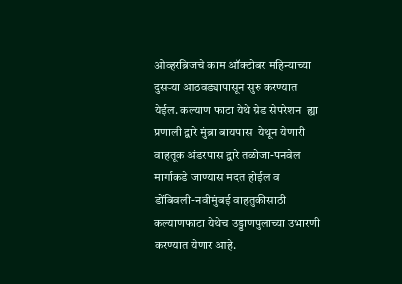ओव्हरब्रिजचे काम ऑक्टोबर महिन्याच्या दुसऱ्या आठवड्यापासून सुरु करण्यात येईल. कल्याण फाटा येथे ग्रेड सेपरेशन  ह्या प्रणाली द्वारे मुंब्रा बायपास  येथून येणारी वाहतूक अंडरपास द्वारे तळोजा-पनवेल मार्गाकडे जाण्यास मदत होईल व डोंबिवली-नवीमुंबई वाहतुकीसाठी कल्याणफाटा येथेच उड्डाणपुलाच्या उभारणी करण्यात येणार आहे.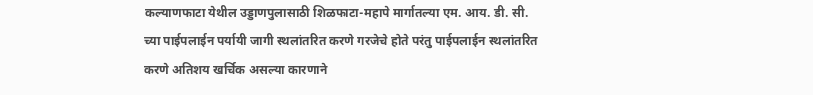कल्याणफाटा येथील उड्डाणपुलासाठी शिळफाटा-महापे मार्गातल्या एम. आय. डी. सी. च्या पाईपलाईन पर्यायी जागी स्थलांतरित करणे गरजेचे होते परंतु पाईपलाईन स्थलांतरित करणे अतिशय खर्चिक असल्या कारणाने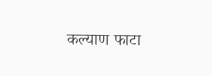कल्याण फाटा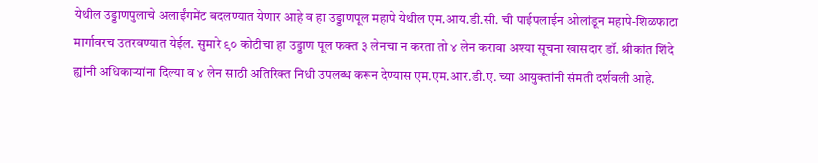येथील उड्डाणपुलाचे अलाईंगमेंट बदलण्यात येणार आहे व हा उड्डाणपूल महापे येथील एम.आय.डी.सी. ची पाईपलाईन ओलांडून महापे-शिळफाटा  मार्गावरच उतरवण्यात येईल. सुमारे ९० कोटीचा हा उड्डाण पूल फक्त ३ लेनचा न करता तो ४ लेन करावा अश्या सूचना खासदार डॉ. श्रीकांत शिंदे ह्यांनी अधिकाऱ्यांना दिल्या व ४ लेन साठी अतिरिक्त निधी उपलब्ध करून देण्यास एम.एम.आर.डी.ए. च्या आयुक्तांनी संमती दर्शवली आहे.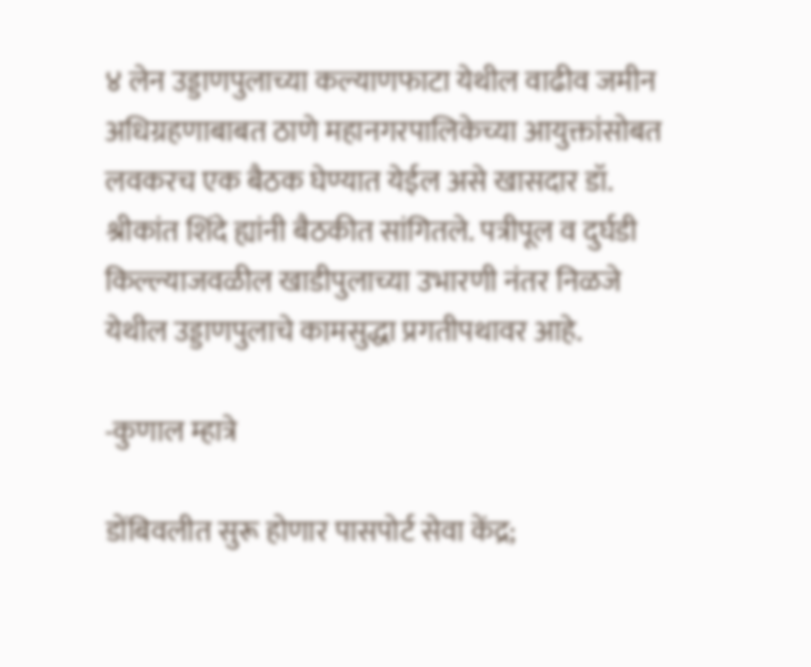४ लेन उड्डाणपुलाच्या कल्याणफाटा येथील वाढीव जमीन अधिग्रहणाबाबत ठाणे महानगरपालिकेच्या आयुक्तांसोबत लवकरच एक बैठक घेण्यात येईल असे खासदार डॉ. श्रीकांत शिंदे ह्यांनी बैठकीत सांगितले. पत्रीपूल व दुर्घडी किल्ल्याजवळील खाडीपुलाच्या उभारणी नंतर निळजे येथील उड्डाणपुलाचे कामसुद्धा प्रगतीपथावर आहे.

-कुणाल म्हात्रे

डोंबिवलीत सुरू होणार पासपोर्ट सेवा केंद्र;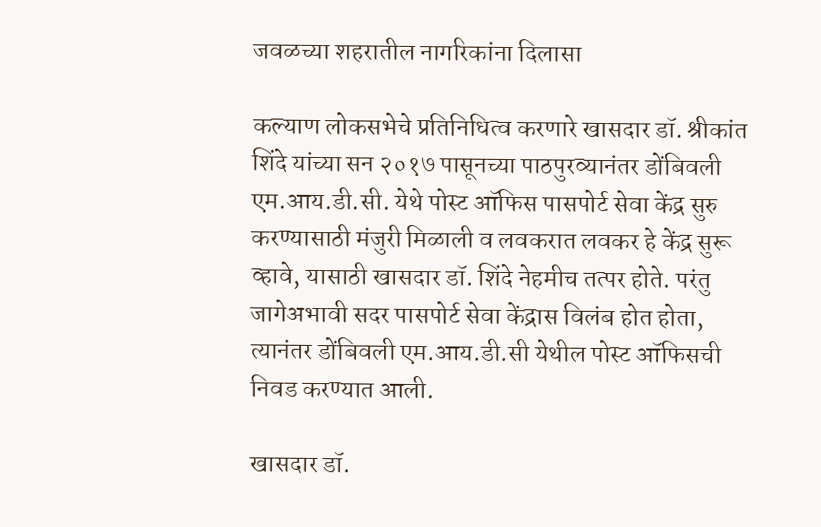जवळच्या शहरातील नागरिकांना दिलासा

कल्याण लोकसभेचे प्रतिनिधित्व करणारे खासदार डॉ. श्रीकांत शिंदे यांच्या सन २०१७ पासूनच्या पाठपुरव्यानंतर डोंबिवली एम.आय.डी.सी. येथे पोस्ट ऑफिस पासपोर्ट सेवा केंद्र सुरु करण्यासाठी मंजुरी मिळाली व लवकरात लवकर हे केंद्र सुरू व्हावे, यासाठी खासदार डॉ. शिंदे नेहमीच तत्पर होते. परंतु जागेअभावी सदर पासपोर्ट सेवा केंद्रास विलंब होत होता, त्यानंतर डोंबिवली एम.आय.डी.सी येथील पोस्ट ऑफिसची निवड करण्यात आली.

खासदार डॉ.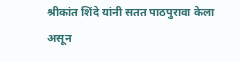श्रीकांत शिंदे यांनी सतत पाठपुरावा केला असून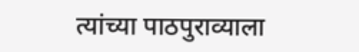त्यांच्या पाठपुराव्याला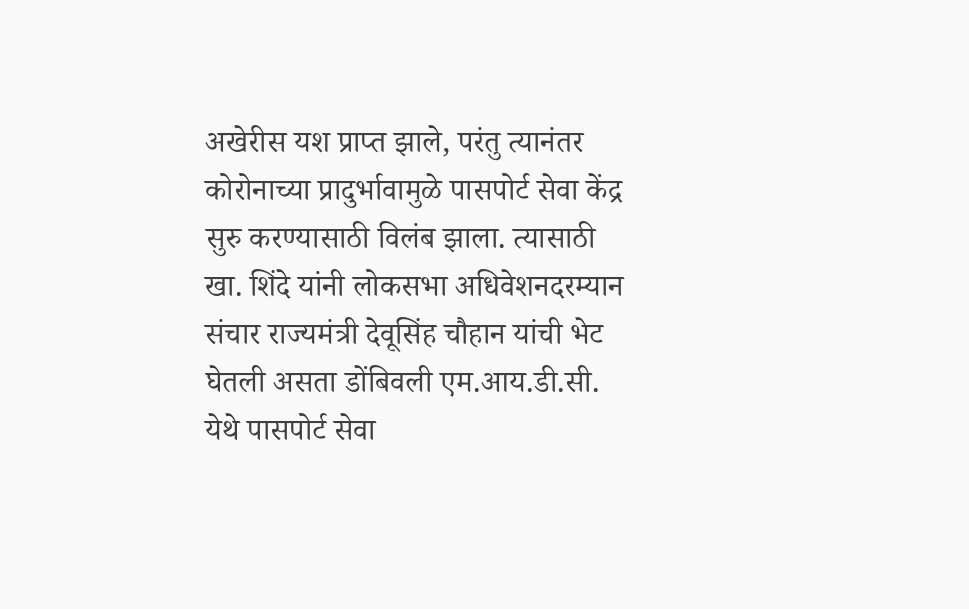अखेरीस यश प्राप्त झाले, परंतु त्यानंतर कोरोनाच्या प्रादुर्भावामुळे पासपोर्ट सेवा केंद्र सुरु करण्यासाठी विलंब झाला. त्यासाठी खा. शिंदे यांनी लोकसभा अधिवेशनदरम्यान संचार राज्यमंत्री देवूसिंह चौहान यांची भेट घेतली असता डोंबिवली एम.आय.डी.सी. येथे पासपोर्ट सेवा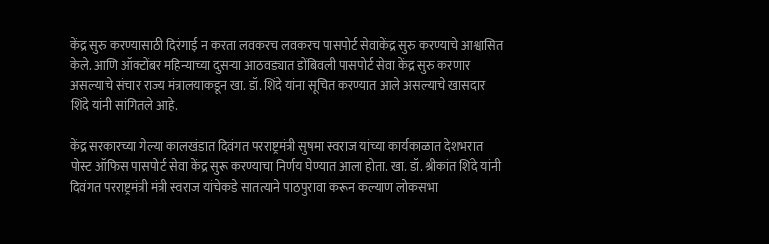केंद्र सुरु करण्यासाठी दिरंगाई न करता लवकरच लवकरच पासपोर्ट सेवाकेंद्र सुरु करण्याचे आश्वासित केले. आणि ऑक्टोंबर महिन्याच्या दुसऱ्या आठवड्यात डोंबिवली पासपोर्ट सेवा केंद्र सुरु करणार असल्याचे संचार राज्य मंत्रालयाकडून खा. डॉ. शिंदे यांना सूचित करण्यात आले असल्याचे खासदार शिंदे यांनी सांगितले आहे.

केंद्र सरकारच्या गेल्या कालखंडात दिवंगत परराष्ट्रमंत्री सुषमा स्वराज यांच्या कार्यकाळात देशभरात पोस्ट ऑफिस पासपोर्ट सेवा केंद्र सुरू करण्याचा निर्णय घेण्यात आला होता. खा. डॉ. श्रीकांत शिंदे यांनी दिवंगत परराष्ट्रमंत्री मंत्री स्वराज यांचेकडे सातत्याने पाठपुरावा करून कल्याण लोकसभा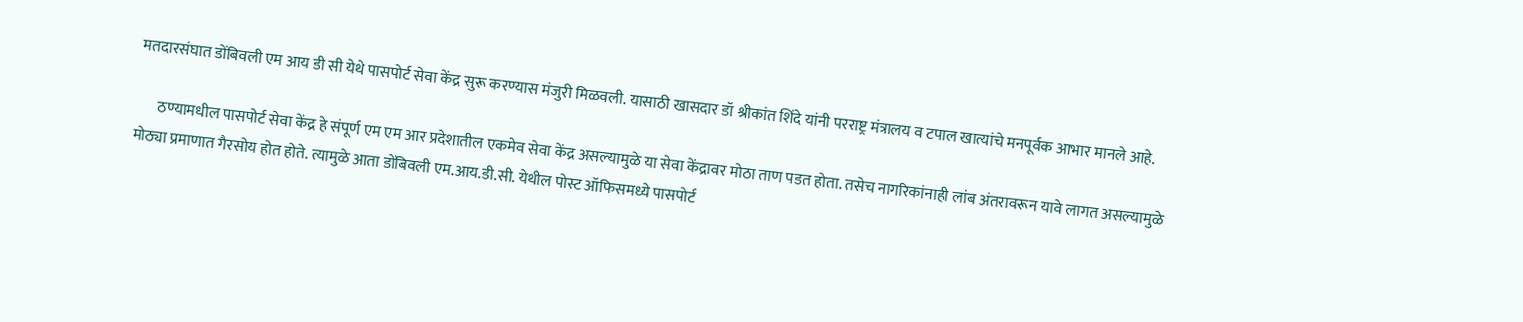मतदारसंघात डोंबिवली एम आय डी सी येथे पासपोर्ट सेवा केंद्र सुरू करण्यास मंजुरी मिळवली. यासाठी खासदार डॉ श्रीकांत शिंदे यांनी परराष्ट्र मंत्रालय व टपाल खात्यांचे मनपूर्वक आभार मानले आहे.

       ठण्यामधील पासपोर्ट सेवा केंद्र हे संपूर्ण एम एम आर प्रदेशातील एकमेव सेवा केंद्र असल्यामुळे या सेवा केंद्रावर मोठा ताण पडत होता. तसेच नागरिकांनाही लांब अंतरावरून यावे लागत असल्यामुळे मोठ्या प्रमाणात गैरसोय होत होते. त्यामुळे आता डोंबिवली एम.आय.डी.सी. येथील पोस्ट ऑफिसमध्ये पासपोर्ट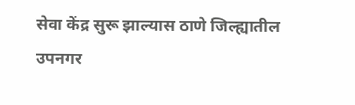सेवा केंद्र सुरू झाल्यास ठाणे जिल्ह्यातील उपनगर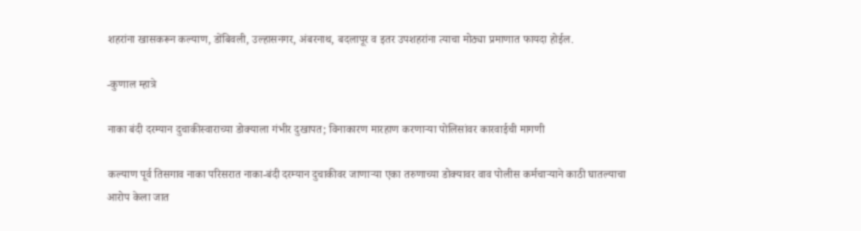शहरांना खासकरून कल्याण, डोंबिवली, उल्हासनगर, अंबरनाथ, बदलापूर व इतर उपशहरांना त्याचा मोठ्या प्रमाणात फायदा होईल.

-कुणाल म्हात्रे

नाका बंदी दरम्यान दुचाकीस्वाराच्या डोक्याला गंभीर दुखापत; विनाकारण मारहाण करणाऱ्या पोलिसांवर कारवाईची मागणी

कल्याण पूर्व तिसगाव नाका परिसरात नाका-बंदी दरम्यान दुचाकीवर जाणाऱ्या एका तरुणाच्या डोक्यावर वाव पोलीस कर्मचाऱ्याने काठी घातल्याचा आरोप केला जात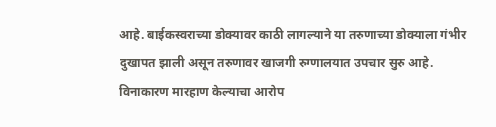आहे. बाईकस्वराच्या डोक्यावर काठी लागल्याने या तरुणाच्या डोक्याला गंभीर दुखापत झाली असून तरुणावर खाजगी रुग्णालयात उपचार सुरु आहे. विनाकारण मारहाण केल्याचा आरोप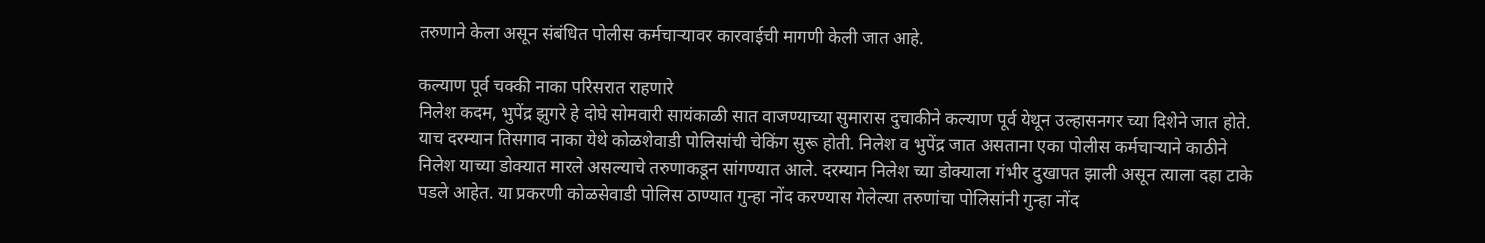तरुणाने केला असून संबंधित पोलीस कर्मचाऱ्यावर कारवाईची मागणी केली जात आहे.

कल्याण पूर्व चक्की नाका परिसरात राहणारे
निलेश कदम, भुपेंद्र झुगरे हे दोघे सोमवारी सायंकाळी सात वाजण्याच्या सुमारास दुचाकीने कल्याण पूर्व येथून उल्हासनगर च्या दिशेने जात होते. याच दरम्यान तिसगाव नाका येथे कोळशेवाडी पोलिसांची चेकिंग सुरू होती. निलेश व भुपेंद्र जात असताना एका पोलीस कर्मचाऱ्याने काठीने निलेश याच्या डोक्यात मारले असल्याचे तरुणाकडून सांगण्यात आले. दरम्यान निलेश च्या डोक्याला गंभीर दुखापत झाली असून त्याला दहा टाके पडले आहेत. या प्रकरणी कोळसेवाडी पोलिस ठाण्यात गुन्हा नोंद करण्यास गेलेल्या तरुणांचा पोलिसांनी गुन्हा नोंद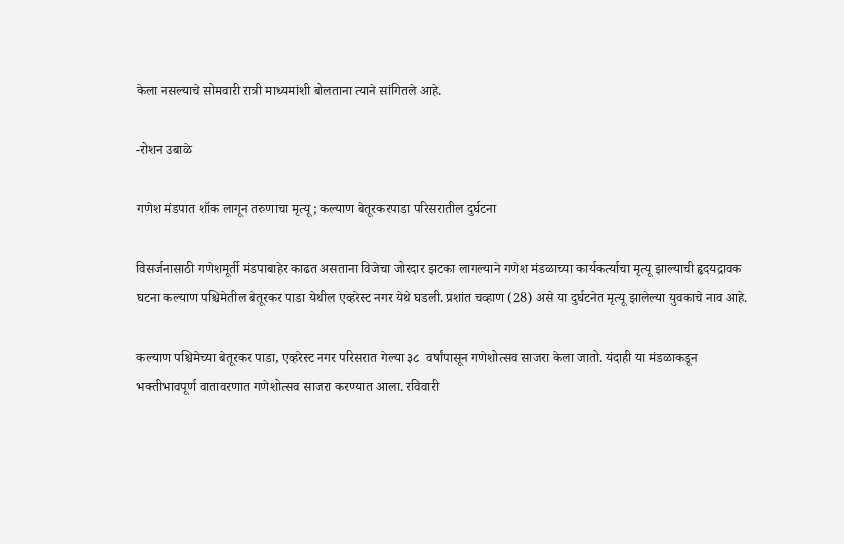केला नसल्याचे सोमवारी रात्री माध्यमांशी बोलताना त्याने सांगितले आहे.

-रोशन उबाळे

गणेश मंडपात शॉक लागून तरुणाचा मृत्यू; कल्याण बेतूरकरपाडा परिसरातील दुर्घटना

विसर्जनासाठी गणेशमूर्ती मंडपाबाहेर काढत असताना विजेचा जोरदार झटका लागल्याने गणेश मंडळाच्या कार्यकर्त्याचा मृत्यू झाल्याची हृदयद्रावक घटना कल्याण पश्चिमेतील बेतूरकर पाडा येथील एव्हरेस्ट नगर येथे घडली. प्रशांत चव्हाण (28) असे या दुर्घटनेत मृत्यू झालेल्या युवकाचे नाव आहे.

कल्याण पश्चिमेच्या बेतूरकर पाडा, एव्हरेस्ट नगर परिसरात गेल्या ३८  वर्षांपासून गणेशोत्सव साजरा केला जातो. यंदाही या मंडळाकडून भक्तीभावपूर्ण वातावरणात गणेशोत्सव साजरा करण्यात आला. रविवारी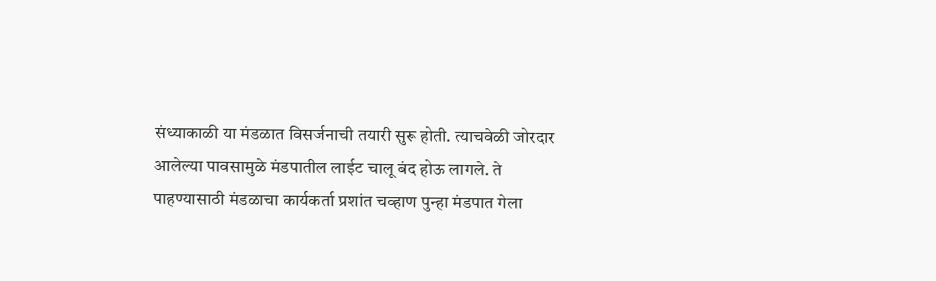संध्याकाळी या मंडळात विसर्जनाची तयारी सुरू होती. त्याचवेळी जोरदार आलेल्या पावसामुळे मंडपातील लाईट चालू बंद होऊ लागले. ते पाहण्यासाठी मंडळाचा कार्यकर्ता प्रशांत चव्हाण पुन्हा मंडपात गेला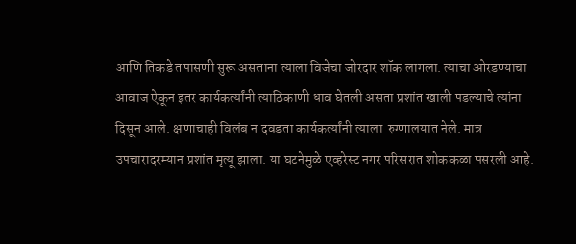आणि तिकडे तपासणी सुरू असताना त्याला विजेचा जोरदार शॉक लागला. त्याचा ओरडण्याचा आवाज ऐकून इतर कार्यकर्त्यांनी त्याठिकाणी धाव घेतली असता प्रशांत खाली पडल्याचे त्यांना दिसून आले. क्षणाचाही विलंब न दवडता कार्यकर्त्यांनी त्याला  रुग्णालयात नेले. मात्र उपचारादरम्यान प्रशांत मृत्यू झाला. या घटनेमुळे एव्हरेस्ट नगर परिसरात शोककळा पसरली आहे.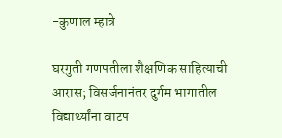-कुणाल म्हात्रे

घरगुती गणपतीला शैक्षणिक साहित्याची आरास; विसर्जनानंतर दुर्गम भागातील विद्यार्थ्यांना वाटप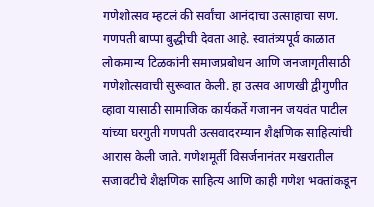गणेशोत्सव म्हटलं की सर्वांचा आनंदाचा उत्साहाचा सण. गणपती बाप्पा बुद्धीची देवता आहे. स्वातंत्र्यपूर्व काळात लोकमान्य टिळकांनी समाजप्रबोधन आणि जनजागृतीसाठी गणेशोत्सवाची सुरूवात केली. हा उत्सव आणखी द्वीगुणीत व्हावा यासाठी सामाजिक कार्यकर्ते गजानन जयवंत पाटील यांच्या घरगुती गणपती उत्सवादरम्यान शैक्षणिक साहित्यांची आरास केली जाते. गणेशमूर्ती विसर्जनानंतर मखरातील सजावटीचे शैक्षणिक साहित्य आणि काही गणेश भक्तांकडून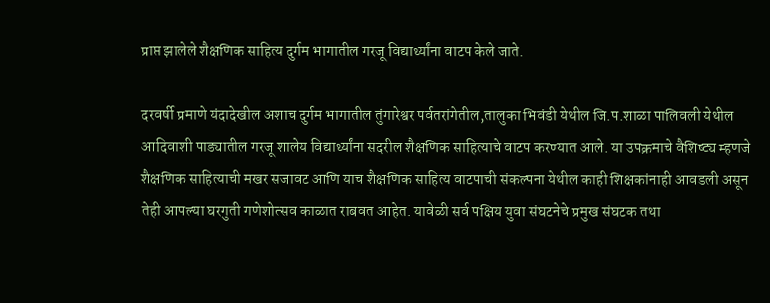प्राप्त झालेले शैक्षणिक साहित्य दुर्गम भागातील गरजू विद्यार्थ्यांना वाटप केले जाते.

दरवर्षी प्रमाणे यंदादेखील अशाच दुर्गम भागातील तुंगारेश्वर पर्वतरांगेतील,तालुका भिवंडी येथील जि.प.शाळा पालिवली येथील आदिवाशी पाड्यातील गरजू शालेय विद्यार्थ्यांना सदरील शैक्षणिक साहित्याचे वाटप करण्यात आले. या उपक्रमाचे वैशिष्ट्य म्हणजे शैक्षणिक साहित्याची मखर सजावट आणि याच शैक्षणिक साहित्य वाटपाची संकल्पना येथील काही शिक्षकांनाही आवडली असून तेही आपल्या घरगुती गणेशोत्सव काळात राबवत आहेत. यावेळी सर्व पक्षिय युवा संघटनेचे प्रमुख संघटक तथा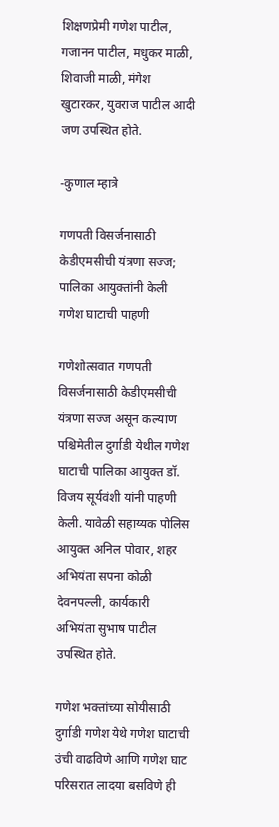शिक्षणप्रेमी गणेश पाटील, गजानन पाटील, मधुकर माळी, शिवाजी माळी, मंगेश खुटारकर, युवराज पाटील आदी जण उपस्थित होते.

-कुणाल म्हात्रे

गणपती विसर्जनासाठी केडीएमसीची यंत्रणा सज्ज; पालिका आयुक्तांनी केली गणेश घाटाची पाहणी

गणेशोत्सवात गणपती विसर्जनासाठी केडीएमसीची यंत्रणा सज्ज असून कल्याण पश्चिमेतील दुर्गाडी येथील गणेश घाटाची पालिका आयुक्त डॉ. विजय सूर्यवंशी यांनी पाहणी केली. यावेळी सहाय्यक पोलिस आयुक्त अनिल पोवार, शहर अभियंता सपना कोळी देवनपल्ली, कार्यकारी अभियंता सुभाष पाटील उपस्थित होते.

गणेश भक्तांच्या सोयीसाठी दुर्गाडी गणेश येथे गणेश घाटाची उंची वाढविणे आणि गणेश घाट परिसरात लादया बसविणे ही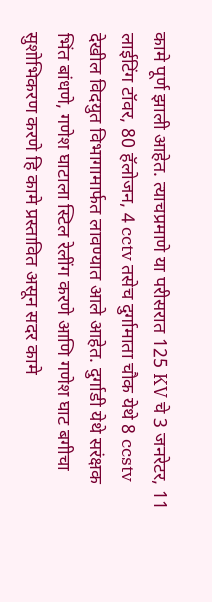कामे पूर्ण झाली आहेत. त्याचप्रमाणे या परीसरात 125 KV चे 3 जनरेटर, 11 लाईटिंग टॉवर, 80 हॅलोजन, 4 cctv तसेच दुर्गामाता चौक येथे 8 ccstv देखील विदयुत विभागामार्फत लावण्यात आले आहेत. दुर्गाडी येथे सरंक्षक भिंत बांधणे, गणेश घाटाला स्टिल रेलींग करणे आणि गणेश घाट बगीचा सुशोभिकरण करणे हि कामे प्रस्तावित असून सदर कामे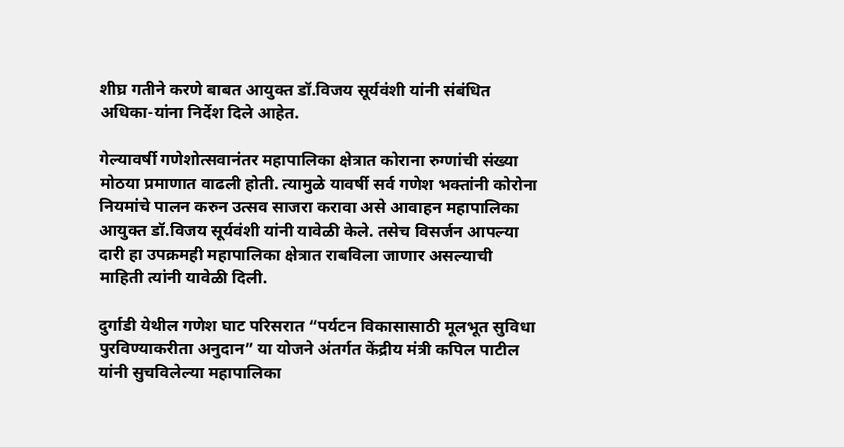शीघ्र गतीने करणे बाबत आयुक्त डॉ.विजय सूर्यवंशी यांनी संबंधित अधिका-यांना निर्देश दिले आहेत.

गेल्यावर्षी गणेशोत्सवानंतर महापालिका क्षेत्रात कोराना रुग्णांची संख्या मोठया प्रमाणात वाढली होती. त्यामुळे यावर्षी सर्व गणेश भक्तांनी कोरोना नियमांचे पालन करुन उत्सव साजरा करावा असे आवाहन महापालिका आयुक्त डॉ.विजय सूर्यवंशी यांनी यावेळी केले. तसेच विसर्जन आपल्या दारी हा उपक्रमही महापालिका क्षेत्रात राबविला जाणार असल्याची माहिती त्यांनी यावेळी दिली.

दुर्गाडी येथील गणेश घाट परिसरात “पर्यटन विकासासाठी मूलभूत सुविधा पुरविण्याकरीता अनुदान” या योजने अंतर्गत केंद्रीय मंत्री कपिल पाटील यांनी सुचविलेल्या महापालिका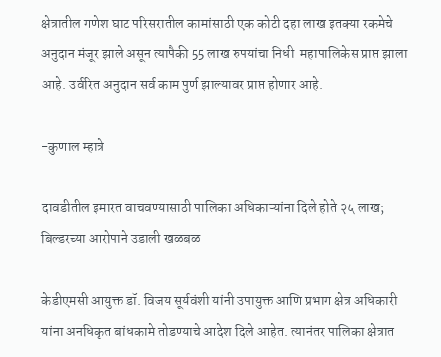क्षेत्रातील गणेश घाट परिसरातील कामांसाठी एक कोटी दहा लाख इतक्या रकमेचे अनुदान मंजूर झाले असून त्यापैकी 55 लाख रुपयांचा निधी  महापालिकेस प्राप्त झाला आहे. उर्वरित अनुदान सर्व काम पुर्ण झाल्यावर प्राप्त होणार आहे.

-कुणाल म्हात्रे

दावडीतील इमारत वाचवण्यासाठी पालिका अधिकाऱ्यांना दिले होते २५ लाख; बिल्डरच्या आरोपाने उडाली खळबळ

केडीएमसी आयुक्त डॉ. विजय सूर्यवंशी यांनी उपायुक्त आणि प्रभाग क्षेत्र अधिकारी यांना अनधिकृत बांधकामे तोडण्याचे आदेश दिले आहेत. त्यानंतर पालिका क्षेत्रात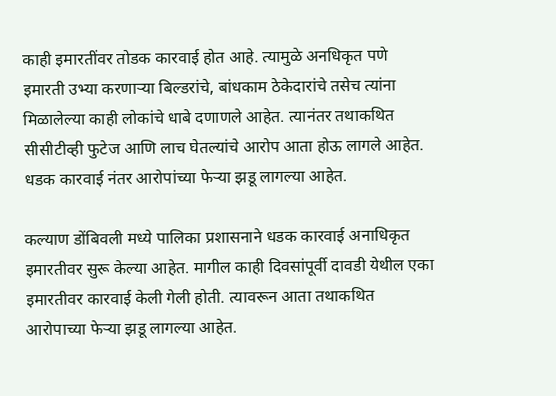काही इमारतींवर तोडक कारवाई होत आहे. त्यामुळे अनधिकृत पणे इमारती उभ्या करणाऱ्या बिल्डरांचे, बांधकाम ठेकेदारांचे तसेच त्यांना मिळालेल्या काही लोकांचे धाबे दणाणले आहेत. त्यानंतर तथाकथित सीसीटीव्ही फुटेज आणि लाच घेतल्यांचे आरोप आता होऊ लागले आहेत. धडक कारवाई नंतर आरोपांच्या फेऱ्या झडू लागल्या आहेत.

कल्याण डोंबिवली मध्ये पालिका प्रशासनाने धडक कारवाई अनाधिकृत इमारतीवर सुरू केल्या आहेत. मागील काही दिवसांपूर्वी दावडी येथील एका इमारतीवर कारवाई केली गेली होती. त्यावरून आता तथाकथित आरोपाच्या फेऱ्या झडू लागल्या आहेत.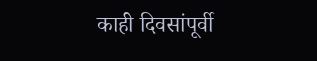काही दिवसांपूर्वी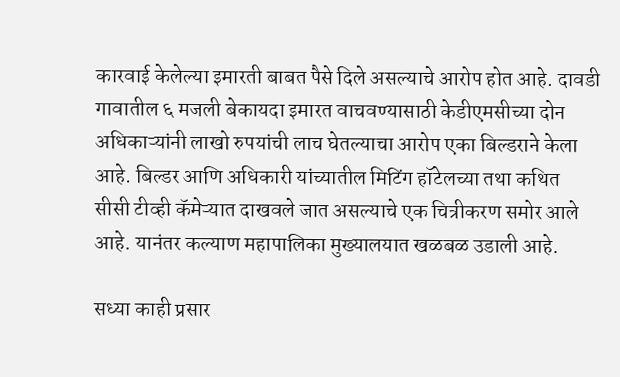कारवाई केलेल्या इमारती बाबत पैसे दिले असल्याचे आरोप होत आहे. दावडी गावातील ६ मजली बेकायदा इमारत वाचवण्यासाठी केडीएमसीच्या दोन अधिकाऱ्यांनी लाखो रुपयांची लाच घेतल्याचा आरोप एका बिल्डराने केला आहे. बिल्डर आणि अधिकारी यांच्यातील मिटिंग हॉटेलच्या तथा कथित
सीसी टीव्ही कॅमेऱ्यात दाखवले जात असल्याचे एक चित्रीकरण समोर आले आहे. यानंतर कल्याण महापालिका मुख्यालयात खळबळ उडाली आहे.

सध्या काही प्रसार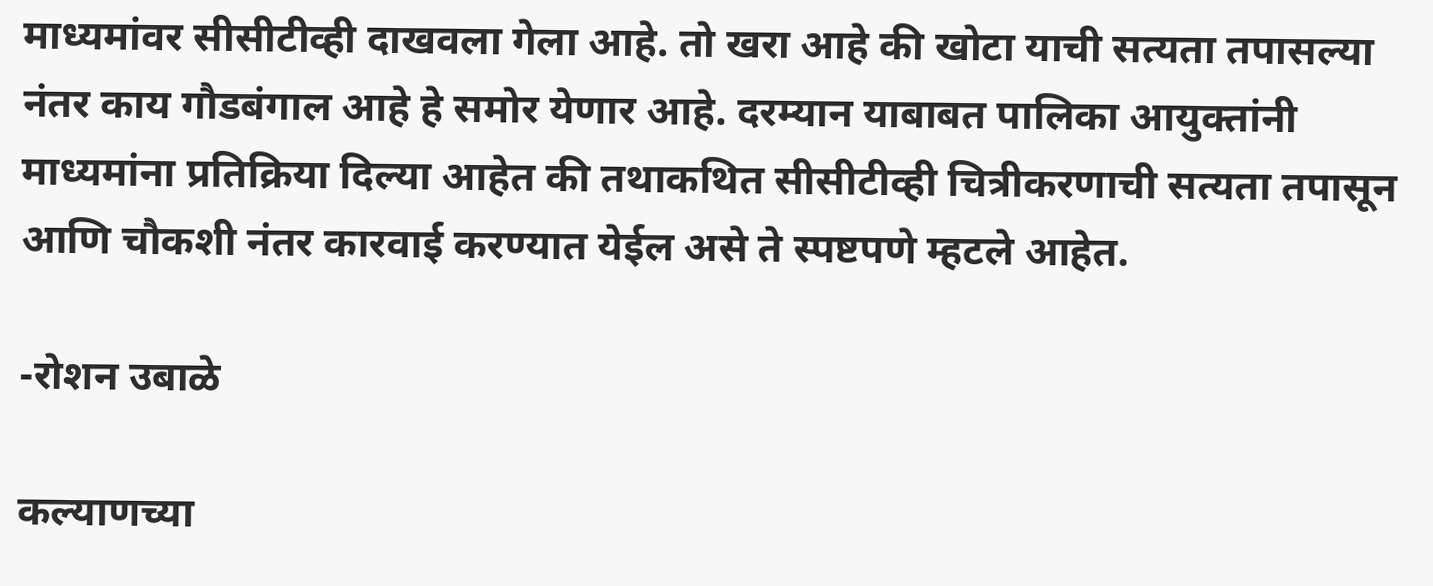माध्यमांवर सीसीटीव्ही दाखवला गेला आहे. तो खरा आहे की खोटा याची सत्यता तपासल्या नंतर काय गौडबंगाल आहे हे समोर येणार आहे. दरम्यान याबाबत पालिका आयुक्तांनी माध्यमांना प्रतिक्रिया दिल्या आहेत की तथाकथित सीसीटीव्ही चित्रीकरणाची सत्यता तपासून आणि चौकशी नंतर कारवाई करण्यात येईल असे ते स्पष्टपणे म्हटले आहेत.

-रोशन उबाळे

कल्याणच्या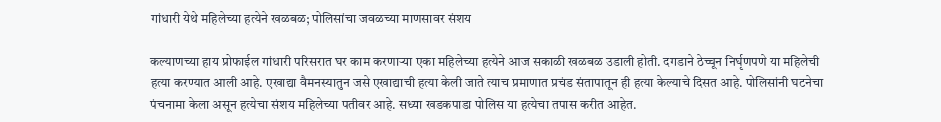गांधारी येथे महिलेच्या हत्येने खळबळ; पोलिसांचा जवळच्या माणसावर संशय

कल्याणच्या हाय प्रोफाईल गांधारी परिसरात घर काम करणाऱ्या एका महिलेच्या हत्येने आज सकाळी खळबळ उडाली होती. दगडाने ठेच्चून निर्घृणपणे या महिलेची हत्या करण्यात आली आहे. एखाद्या वैमनस्यातुन जसे एखाद्याची हत्या केली जाते त्याच प्रमाणात प्रचंड संतापातून ही हत्या केल्याचे दिसत आहे. पोलिसांनी घटनेचा पंचनामा केला असून हत्येचा संशय महिलेच्या पतीवर आहे. सध्या खडकपाडा पोलिस या हत्येचा तपास करीत आहेत.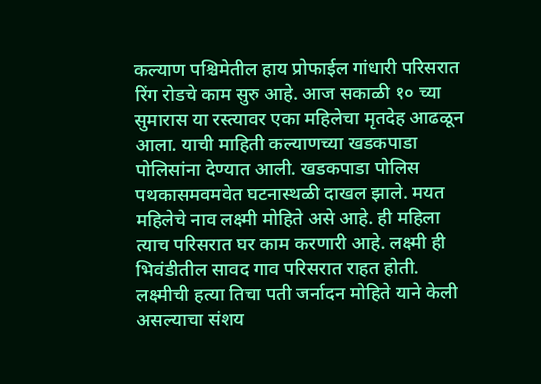कल्याण पश्चिमेतील हाय प्रोफाईल गांधारी परिसरात रिंग रोडचे काम सुरु आहे. आज सकाळी १० च्या सुमारास या रस्त्यावर एका महिलेचा मृतदेह आढळून आला. याची माहिती कल्याणच्या खडकपाडा पोलिसांना देण्यात आली. खडकपाडा पोलिस पथकासमवमवेत घटनास्थळी दाखल झाले. मयत महिलेचे नाव लक्ष्मी मोहिते असे आहे. ही महिला त्याच परिसरात घर काम करणारी आहे. लक्ष्मी ही भिवंडीतील सावद गाव परिसरात राहत होती. लक्ष्मीची हत्या तिचा पती जर्नादन मोहिते याने केली असल्याचा संशय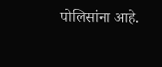पोलिसांना आहे.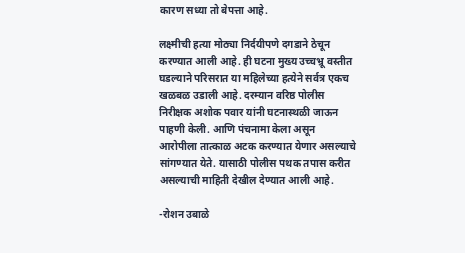कारण सध्या तो बेपत्ता आहे.

लक्ष्मीची हत्या मोठ्या निर्दयीपणे दगडाने ठेचून करण्यात आली आहे. ही घटना मुख्य उच्चभ्रू वस्तीत घडल्याने परिसरात या महिलेच्या हत्येने सर्वत्र एकच खळबळ उडाली आहे. दरम्यान वरिष्ठ पोलीस निरीक्षक अशोक पवार यांनी घटनास्थळी जाऊन पाहणी केली. आणि पंचनामा केला असून आरोपीला तात्काळ अटक करण्यात येणार असल्याचे सांगण्यात येते. यासाठी पोलीस पथक तपास करीत असल्याची माहिती देखील देण्यात आली आहे.

-रोशन उबाळे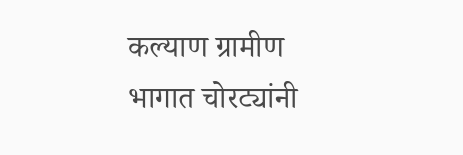कल्याण ग्रामीण भागात चोरट्यांनी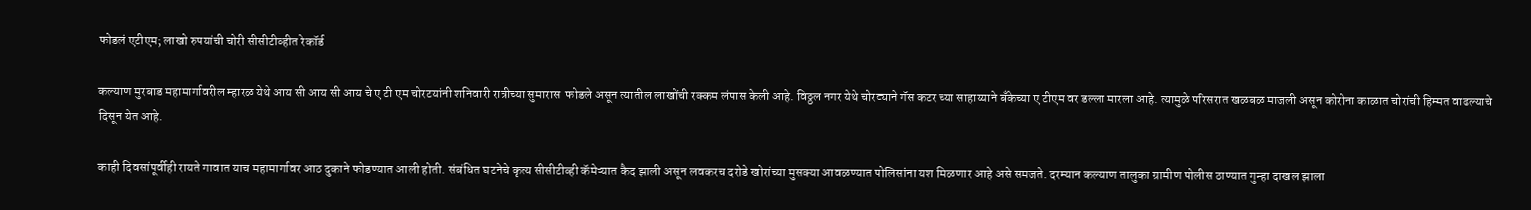फोडलं एटीएम; लाखो रुपयांची चोरी सीसीटीव्हीत रेकॉर्ड

कल्याण मुरबाड महामार्गावरील म्हारळ येथे आय सी आय सी आय चे ए टी एम चोरटयांनी शनिवारी रात्रीच्या सुमारास  फोडले असून त्यातील लाखोंची रक्कम लंपास केली आहे. विठ्ठल नगर येथे चोरट्याने गॅस कटर च्या साहाय्याने बँकेच्या ए टीएम वर डल्ला मारला आहे. त्यामुळे परिसरात खळबळ माजली असून कोरोना काळात चोरांची हिम्मत वाढल्याचे दिसून येत आहे.

काही दिवसांपूर्वीही रायते गावात याच महामार्गावर आठ दुकाने फोडण्यात आली होती. संबंधित घटनेचे कृत्य सीसीटीव्ही कॅमेऱ्यात कैद झाली असून लवकरच दरोडे खोरांच्या मुसक्या आवळण्यात पोलिसांना यश मिळणार आहे असे समजते. दरम्यान कल्याण तालुका ग्रामीण पोलीस ठाण्यात गुन्हा दाखल झाला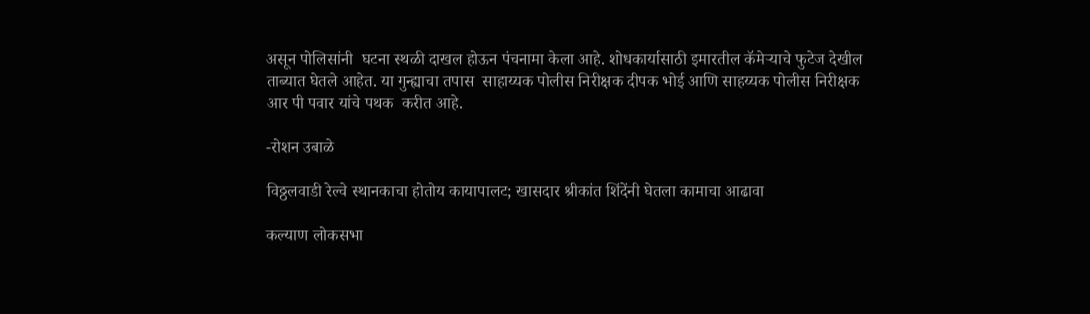असून पोलिसांनी  घटना स्थळी दाखल होऊन पंचनामा केला आहे. शोधकार्यासाठी इमारतील कॅमेऱ्याचे फुटेज देखील ताब्यात घेतले आहेत. या गुन्ह्याचा तपास  साहाय्यक पोलीस निरीक्षक दीपक भोई आणि साहय्यक पोलीस निरीक्षक आर पी पवार यांचे पथक  करीत आहे.

-रोशन उबाळे

विठ्ठलवाडी रेल्वे स्थानकाचा होतोय कायापालट; खासदार श्रीकांत शिंदेंनी घेतला कामाचा आढावा

कल्याण लोकसभा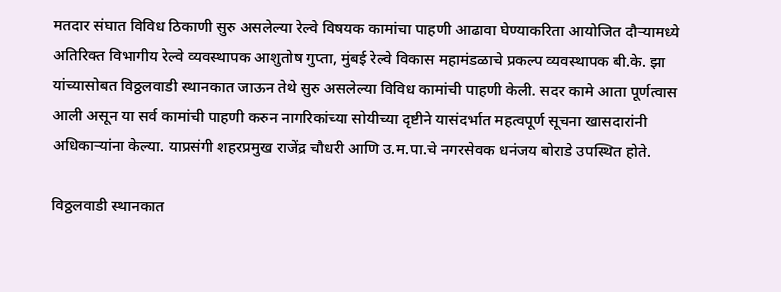मतदार संघात विविध ठिकाणी सुरु असलेल्या रेल्वे विषयक कामांचा पाहणी आढावा घेण्याकरिता आयोजित दौऱ्यामध्ये अतिरिक्त विभागीय रेल्वे व्यवस्थापक आशुतोष गुप्ता, मुंबई रेल्वे विकास महामंडळाचे प्रकल्प व्यवस्थापक बी.के. झा यांच्यासोबत विठ्ठलवाडी स्थानकात जाऊन तेथे सुरु असलेल्या विविध कामांची पाहणी केली. सदर कामे आता पूर्णत्वास आली असून या सर्व कामांची पाहणी करुन नागरिकांच्या सोयीच्या दृष्टीने यासंदर्भात महत्वपूर्ण सूचना खासदारांनी अधिकाऱ्यांना केल्या. याप्रसंगी शहरप्रमुख राजेंद्र चौधरी आणि उ.म.पा.चे नगरसेवक धनंजय बोराडे उपस्थित होते.

विठ्ठलवाडी स्थानकात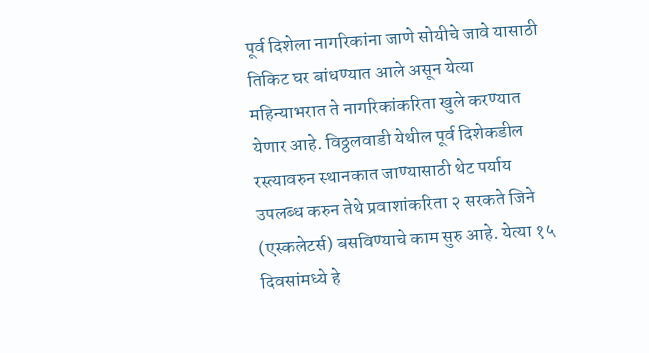पूर्व दिशेला नागरिकांना जाणे सोयीचे जावे यासाठी तिकिट घर बांधण्यात आले असून येत्या महिन्याभरात ते नागरिकांकरिता खुले करण्यात येणार आहे. विठ्ठलवाडी येथील पूर्व दिशेकडील रस्त्यावरुन स्थानकात जाण्यासाठी थेट पर्याय उपलब्ध करुन तेथे प्रवाशांकरिता २ सरकते जिने (एस्कलेटर्स) बसविण्याचे काम सुरु आहे. येत्या १५ दिवसांमध्ये हे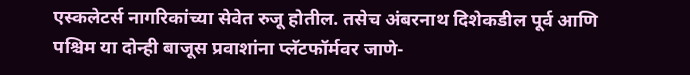एस्कलेटर्स नागरिकांच्या सेवेत रुजू होतील. तसेच अंबरनाथ दिशेकडील पूर्व आणि पश्चिम या दोन्ही बाजूस प्रवाशांना प्लॅटफॉर्मवर जाणे-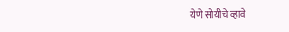येणे सोयीचे व्हावे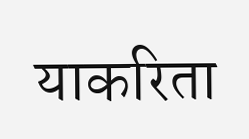याकरिता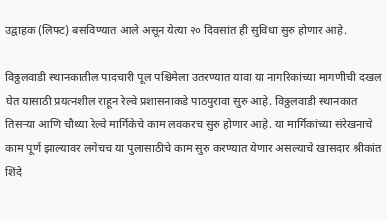उद्वाहक (लिफ्ट) बसविण्यात आले असून येत्या २० दिवसांत ही सुविधा सुरु होणार आहे.

विठ्ठलवाडी स्थानकातील पादचारी पूल पश्चिमेला उतरण्यात यावा या नागरिकांच्या मागणीची दखल घेत यासाठी प्रयत्नशील राहून रेल्वे प्रशासनाकडे पाठपुरावा सुरु आहे. विठ्ठलवाडी स्थानकात तिसऱ्या आणि चौथ्या रेल्वे मार्गिकेचे काम लवकरच सुरु होणार आहे. या मार्गिकांच्या संरेखनाचे काम पूर्ण झाल्यावर लगेचच या पुलासाठीचे काम सुरु करण्यात येणार असल्याचे खासदार श्रीकांत शिंदे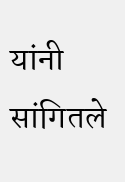यांनी सांगितले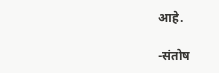आहे.

-संतोष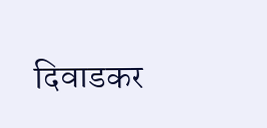दिवाडकर